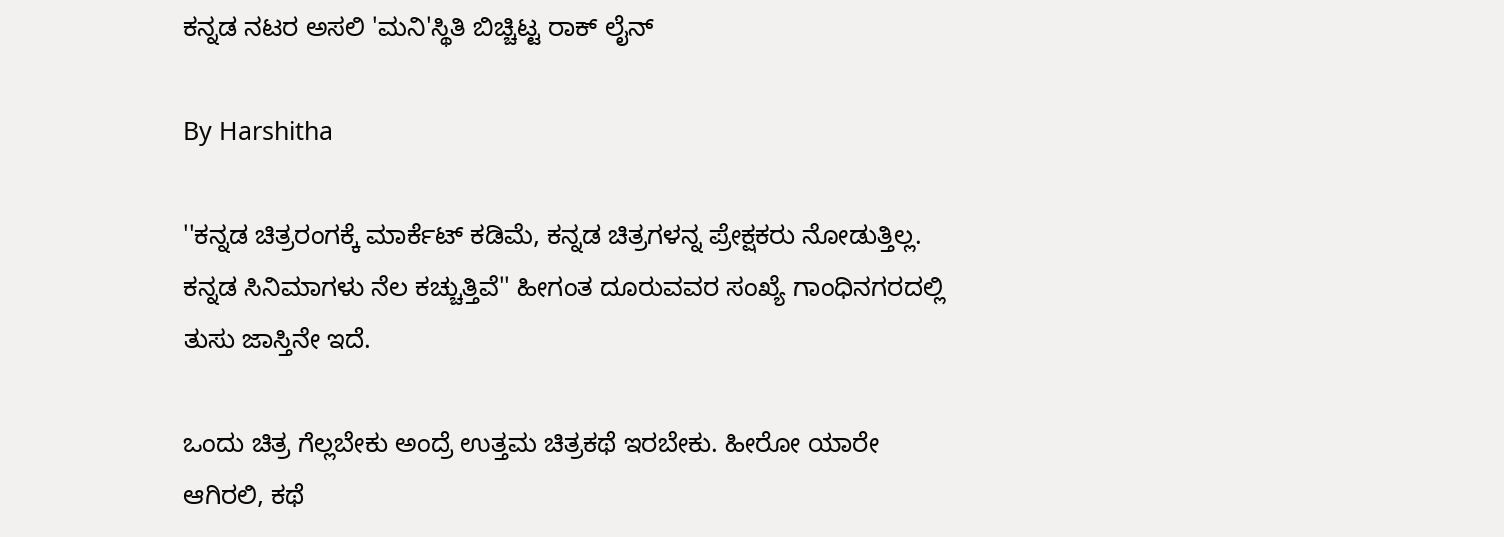ಕನ್ನಡ ನಟರ ಅಸಲಿ 'ಮನಿ'ಸ್ಥಿತಿ ಬಿಚ್ಚಿಟ್ಟ ರಾಕ್ ಲೈನ್

By Harshitha

''ಕನ್ನಡ ಚಿತ್ರರಂಗಕ್ಕೆ ಮಾರ್ಕೆಟ್ ಕಡಿಮೆ, ಕನ್ನಡ ಚಿತ್ರಗಳನ್ನ ಪ್ರೇಕ್ಷಕರು ನೋಡುತ್ತಿಲ್ಲ. ಕನ್ನಡ ಸಿನಿಮಾಗಳು ನೆಲ ಕಚ್ಚುತ್ತಿವೆ'' ಹೀಗಂತ ದೂರುವವರ ಸಂಖ್ಯೆ ಗಾಂಧಿನಗರದಲ್ಲಿ ತುಸು ಜಾಸ್ತಿನೇ ಇದೆ.

ಒಂದು ಚಿತ್ರ ಗೆಲ್ಲಬೇಕು ಅಂದ್ರೆ ಉತ್ತಮ ಚಿತ್ರಕಥೆ ಇರಬೇಕು. ಹೀರೋ ಯಾರೇ ಆಗಿರಲಿ, ಕಥೆ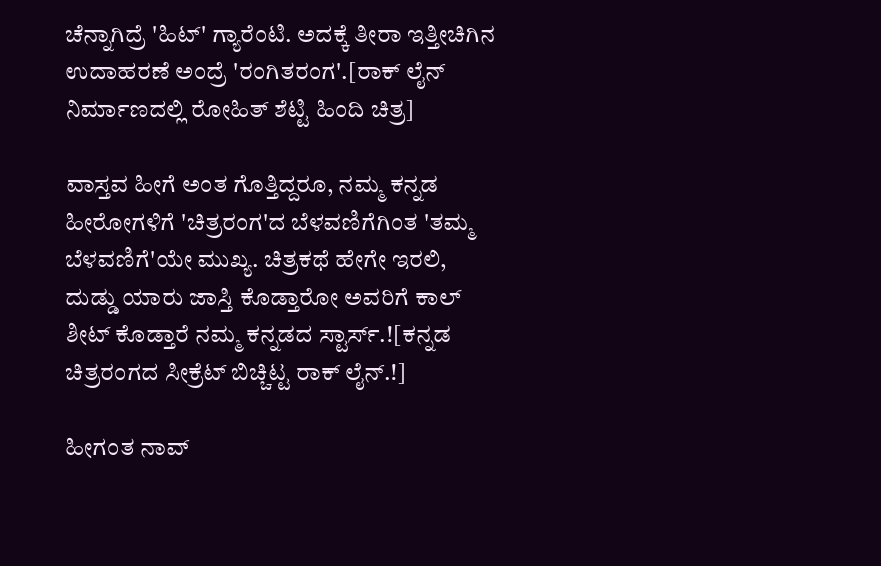ಚೆನ್ನಾಗಿದ್ರೆ 'ಹಿಟ್' ಗ್ಯಾರೆಂಟಿ. ಅದಕ್ಕೆ ತೀರಾ ಇತ್ತೀಚಿಗಿನ ಉದಾಹರಣೆ ಅಂದ್ರೆ 'ರಂಗಿತರಂಗ'.[ರಾಕ್ ಲೈನ್ ನಿರ್ಮಾಣದಲ್ಲಿ ರೋಹಿತ್ ಶೆಟ್ಟಿ ಹಿಂದಿ ಚಿತ್ರ]

ವಾಸ್ತವ ಹೀಗೆ ಅಂತ ಗೊತ್ತಿದ್ದರೂ, ನಮ್ಮ ಕನ್ನಡ ಹೀರೋಗಳಿಗೆ 'ಚಿತ್ರರಂಗ'ದ ಬೆಳವಣಿಗೆಗಿಂತ 'ತಮ್ಮ ಬೆಳವಣಿಗೆ'ಯೇ ಮುಖ್ಯ. ಚಿತ್ರಕಥೆ ಹೇಗೇ ಇರಲಿ, ದುಡ್ಡು ಯಾರು ಜಾಸ್ತಿ ಕೊಡ್ತಾರೋ ಅವರಿಗೆ ಕಾಲ್ ಶೀಟ್ ಕೊಡ್ತಾರೆ ನಮ್ಮ ಕನ್ನಡದ ಸ್ಟಾರ್ಸ್.![ಕನ್ನಡ ಚಿತ್ರರಂಗದ ಸೀಕ್ರೆಟ್ ಬಿಚ್ಚಿಟ್ಟ ರಾಕ್ ಲೈನ್.!]

ಹೀಗಂತ ನಾವ್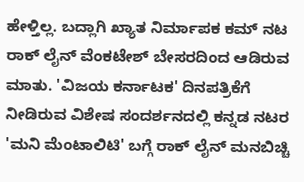ಹೇಳ್ತಿಲ್ಲ. ಬದ್ಲಾಗಿ ಖ್ಯಾತ ನಿರ್ಮಾಪಕ ಕಮ್ ನಟ ರಾಕ್ ಲೈನ್ ವೆಂಕಟೇಶ್ ಬೇಸರದಿಂದ ಆಡಿರುವ ಮಾತು. 'ವಿಜಯ ಕರ್ನಾಟಕ' ದಿನಪತ್ರಿಕೆಗೆ ನೀಡಿರುವ ವಿಶೇಷ ಸಂದರ್ಶನದಲ್ಲಿ ಕನ್ನಡ ನಟರ 'ಮನಿ ಮೆಂಟಾಲಿಟಿ' ಬಗ್ಗೆ ರಾಕ್ ಲೈನ್ ಮನಬಿಚ್ಚಿ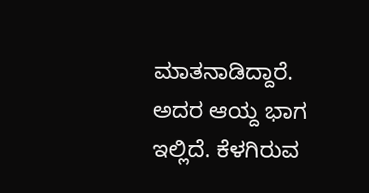ಮಾತನಾಡಿದ್ದಾರೆ. ಅದರ ಆಯ್ದ ಭಾಗ ಇಲ್ಲಿದೆ. ಕೆಳಗಿರುವ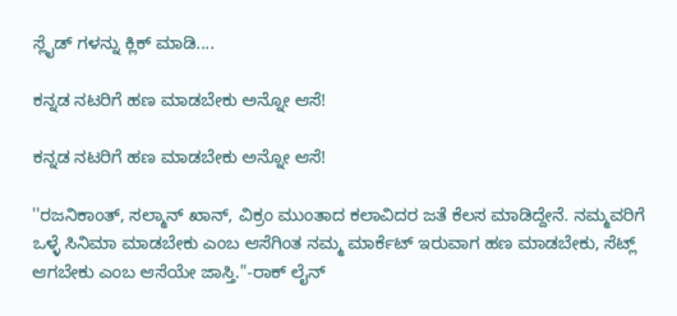ಸ್ಲೈಡ್ ಗಳನ್ನು ಕ್ಲಿಕ್ ಮಾಡಿ....

ಕನ್ನಡ ನಟರಿಗೆ ಹಣ ಮಾಡಬೇಕು ಅನ್ನೋ ಆಸೆ!

ಕನ್ನಡ ನಟರಿಗೆ ಹಣ ಮಾಡಬೇಕು ಅನ್ನೋ ಆಸೆ!

''ರಜನಿಕಾಂತ್, ಸಲ್ಮಾನ್ ಖಾನ್, ವಿಕ್ರಂ ಮುಂತಾದ ಕಲಾವಿದರ ಜತೆ ಕೆಲಸ ಮಾಡಿದ್ದೇನೆ. ನಮ್ಮವರಿಗೆ ಒಳ್ಳೆ ಸಿನಿಮಾ ಮಾಡಬೇಕು ಎಂಬ ಆಸೆಗಿಂತ ನಮ್ಮ ಮಾರ್ಕೆಟ್ ಇರುವಾಗ ಹಣ ಮಾಡಬೇಕು, ಸೆಟ್ಲ್ ಆಗಬೇಕು ಎಂಬ ಆಸೆಯೇ ಜಾಸ್ತಿ.''-ರಾಕ್ ಲೈನ್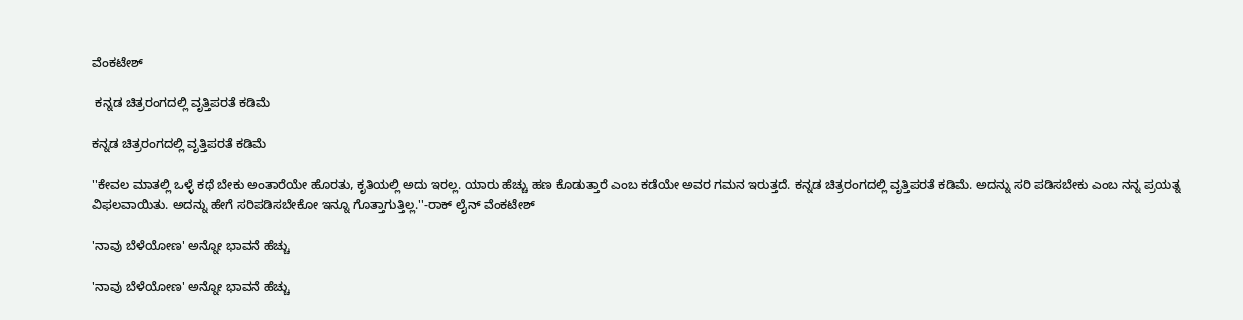ವೆಂಕಟೇಶ್

 ಕನ್ನಡ ಚಿತ್ರರಂಗದಲ್ಲಿ ವೃತ್ತಿಪರತೆ ಕಡಿಮೆ

ಕನ್ನಡ ಚಿತ್ರರಂಗದಲ್ಲಿ ವೃತ್ತಿಪರತೆ ಕಡಿಮೆ

''ಕೇವಲ ಮಾತಲ್ಲಿ ಒಳ್ಳೆ ಕಥೆ ಬೇಕು ಅಂತಾರೆಯೇ ಹೊರತು, ಕೃತಿಯಲ್ಲಿ ಅದು ಇರಲ್ಲ. ಯಾರು ಹೆಚ್ಚು ಹಣ ಕೊಡುತ್ತಾರೆ ಎಂಬ ಕಡೆಯೇ ಅವರ ಗಮನ ಇರುತ್ತದೆ. ಕನ್ನಡ ಚಿತ್ರರಂಗದಲ್ಲಿ ವೃತ್ತಿಪರತೆ ಕಡಿಮೆ. ಅದನ್ನು ಸರಿ ಪಡಿಸಬೇಕು ಎಂಬ ನನ್ನ ಪ್ರಯತ್ನ ವಿಫಲವಾಯಿತು. ಅದನ್ನು ಹೇಗೆ ಸರಿಪಡಿಸಬೇಕೋ ಇನ್ನೂ ಗೊತ್ತಾಗುತ್ತಿಲ್ಲ.''-ರಾಕ್ ಲೈನ್ ವೆಂಕಟೇಶ್

'ನಾವು ಬೆಳೆಯೋಣ' ಅನ್ನೋ ಭಾವನೆ ಹೆಚ್ಚು

'ನಾವು ಬೆಳೆಯೋಣ' ಅನ್ನೋ ಭಾವನೆ ಹೆಚ್ಚು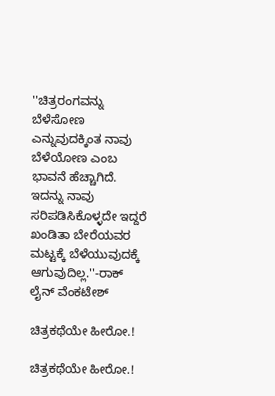''ಚಿತ್ರರಂಗವನ್ನು ಬೆಳೆಸೋಣ ಎನ್ನುವುದಕ್ಕಿಂತ ನಾವು ಬೆಳೆಯೋಣ ಎಂಬ ಭಾವನೆ ಹೆಚ್ಚಾಗಿದೆ. ಇದನ್ನು ನಾವು ಸರಿಪಡಿಸಿಕೊಳ್ಳದೇ ಇದ್ದರೆ ಖಂಡಿತಾ ಬೇರೆಯವರ ಮಟ್ಟಕ್ಕೆ ಬೆಳೆಯುವುದಕ್ಕೆ ಆಗುವುದಿಲ್ಲ.''-ರಾಕ್ ಲೈನ್ ವೆಂಕಟೇಶ್

ಚಿತ್ರಕಥೆಯೇ ಹೀರೋ.!

ಚಿತ್ರಕಥೆಯೇ ಹೀರೋ.!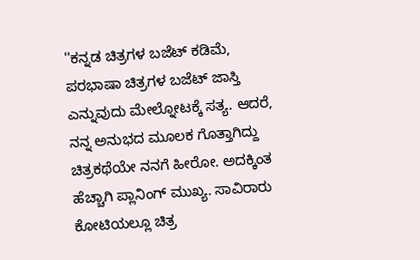''ಕನ್ನಡ ಚಿತ್ರಗಳ ಬಜೆಟ್ ಕಡಿಮೆ, ಪರಭಾಷಾ ಚಿತ್ರಗಳ ಬಜೆಟ್ ಜಾಸ್ತಿ ಎನ್ನುವುದು ಮೇಲ್ನೋಟಕ್ಕೆ ಸತ್ಯ. ಆದರೆ, ನನ್ನ ಅನುಭದ ಮೂಲಕ ಗೊತ್ತಾಗಿದ್ದು ಚಿತ್ರಕಥೆಯೇ ನನಗೆ ಹೀರೋ. ಅದಕ್ಕಿಂತ ಹೆಚ್ಚಾಗಿ ಪ್ಲಾನಿಂಗ್ ಮುಖ್ಯ. ಸಾವಿರಾರು ಕೋಟಿಯಲ್ಲೂ ಚಿತ್ರ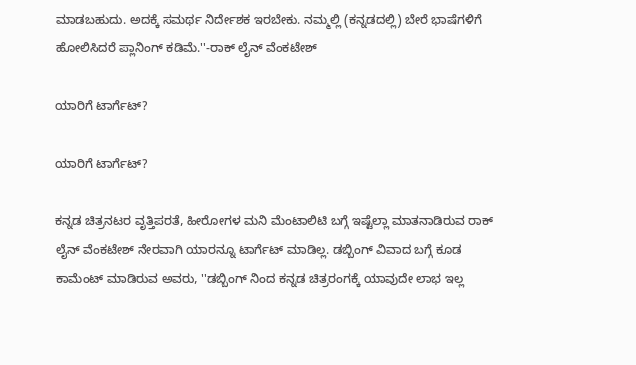ಮಾಡಬಹುದು. ಅದಕ್ಕೆ ಸಮರ್ಥ ನಿರ್ದೇಶಕ ಇರಬೇಕು. ನಮ್ಮಲ್ಲಿ (ಕನ್ನಡದಲ್ಲಿ) ಬೇರೆ ಭಾಷೆಗಳಿಗೆ ಹೋಲಿಸಿದರೆ ಪ್ಲಾನಿಂಗ್ ಕಡಿಮೆ.''-ರಾಕ್ ಲೈನ್ ವೆಂಕಟೇಶ್

ಯಾರಿಗೆ ಟಾರ್ಗೆಟ್?

ಯಾರಿಗೆ ಟಾರ್ಗೆಟ್?

ಕನ್ನಡ ಚಿತ್ರನಟರ ವೃತ್ತಿಪರತೆ, ಹೀರೋಗಳ ಮನಿ ಮೆಂಟಾಲಿಟಿ ಬಗ್ಗೆ ಇಷ್ಟೆಲ್ಲಾ ಮಾತನಾಡಿರುವ ರಾಕ್ ಲೈನ್ ವೆಂಕಟೇಶ್ ನೇರವಾಗಿ ಯಾರನ್ನೂ ಟಾರ್ಗೆಟ್ ಮಾಡಿಲ್ಲ. ಡಬ್ಬಿಂಗ್ ವಿವಾದ ಬಗ್ಗೆ ಕೂಡ ಕಾಮೆಂಟ್ ಮಾಡಿರುವ ಅವರು, ''ಡಬ್ಬಿಂಗ್ ನಿಂದ ಕನ್ನಡ ಚಿತ್ರರಂಗಕ್ಕೆ ಯಾವುದೇ ಲಾಭ ಇಲ್ಲ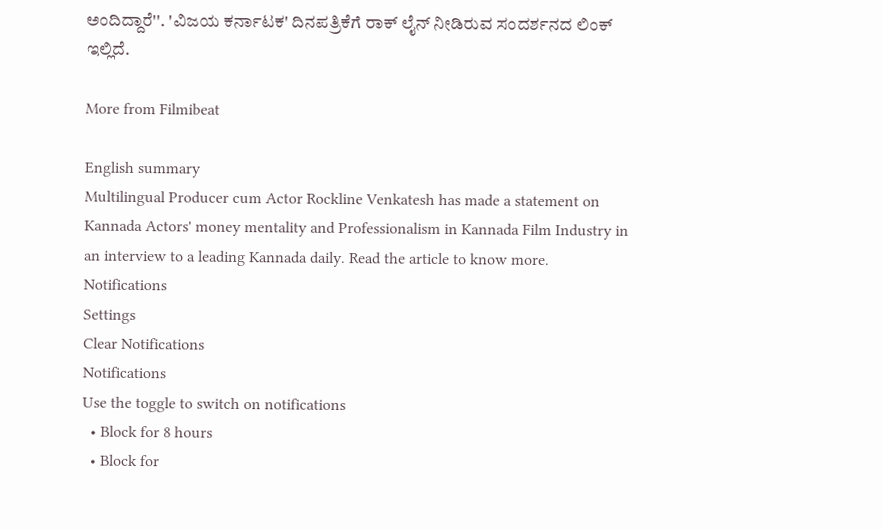ಅಂದಿದ್ದಾರೆ''. 'ವಿಜಯ ಕರ್ನಾಟಕ' ದಿನಪತ್ರಿಕೆಗೆ ರಾಕ್ ಲೈನ್ ನೀಡಿರುವ ಸಂದರ್ಶನದ ಲಿಂಕ್ ಇಲ್ಲಿದೆ.

More from Filmibeat

English summary
Multilingual Producer cum Actor Rockline Venkatesh has made a statement on Kannada Actors' money mentality and Professionalism in Kannada Film Industry in an interview to a leading Kannada daily. Read the article to know more.
Notifications
Settings
Clear Notifications
Notifications
Use the toggle to switch on notifications
  • Block for 8 hours
  • Block for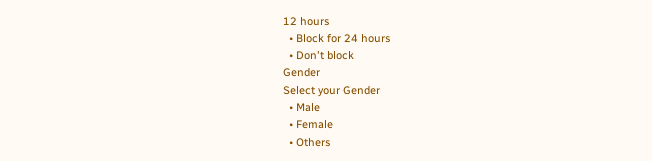12 hours
  • Block for 24 hours
  • Don't block
Gender
Select your Gender
  • Male
  • Female
  • Others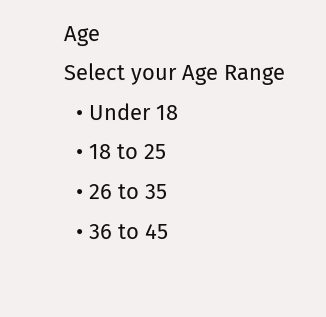Age
Select your Age Range
  • Under 18
  • 18 to 25
  • 26 to 35
  • 36 to 45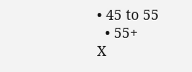• 45 to 55
  • 55+
X